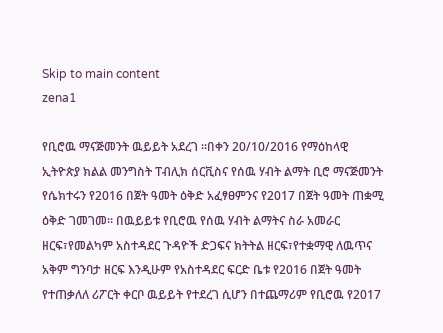Skip to main content
zena1

የቢሮዉ ማናጅመንት ዉይይት አደረገ ፡፡በቀን 20/10/2016 የማዕከላዊ ኢትዮጵያ ክልል መንግስት ፐብሊክ ሰርቪስና የሰዉ ሃብት ልማት ቢሮ ማናጅመንት የሴክተሩን የ2016 በጀት ዓመት ዕቅድ አፈፃፀምንና የ2017 በጀት ዓመት ጠቋሚ ዕቅድ ገመገመ፡፡ በዉይይቱ የቢሮዉ የሰዉ ሃብት ልማትና ስራ አመራር ዘርፍ፣የመልካም አስተዳደር ጉዳዮች ድጋፍና ክትትል ዘርፍ፣የተቋማዊ ለዉጥና አቅም ግንባታ ዘርፍ እንዲሁም የአስተዳደር ፍርድ ቤቱ የ2016 በጀት ዓመት የተጠቃለለ ሪፖርት ቀርቦ ዉይይት የተደረገ ሲሆን በተጨማሪም የቢሮዉ የ2017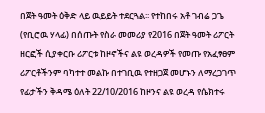በጀት ዓመት ዕቅድ ላይ ዉይይት ተደርጓል፡፡ የተከበሩ አቶ ገብሬ ጋጌ (የቢሮዉ ሃላፊ) በሰጡት የስራ መመሪያ የ2016 በጀት ዓመት ሪፖርት ዘርፎች ሲያቀርቡ ሪፖርቱ ከዞኖችና ልዩ ወረዳዎች የመጡ የአፈፃፀም ሪፖርቶችንም ባካተተ መልኩ በተገቢዉ የተዘጋጀ መሆኑን ለማረጋገጥ የፊታችን ቅዳሜ ዕለት 22/10/2016 ከዞንና ልዩ ወረዳ የሴክተሩ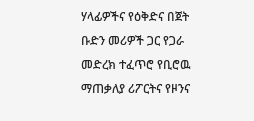ሃላፊዎችና የዕቅድና በጀት ቡድን መሪዎች ጋር የጋራ መድረክ ተፈጥሮ የቢሮዉ ማጠቃለያ ሪፖርትና የዞንና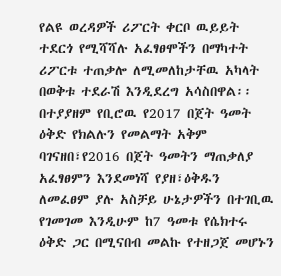የልዩ ወረዳዎች ሪፖርት ቀርቦ ዉይይት ተደርጎ የሚሻሻሉ አፈፃፀሞችን በማካተት ሪፖርቱ ተጠቃሎ ለሚመለከታቸዉ አካላት በወቅቱ ተደራሽ እንዲደረግ አሳስበዋል፡፡ በተያያዘም የቢሮዉ የ2017 በጀት ዓመት ዕቅድ የክልሉን የመልማት አቅም ባገናዘበ፣የ2016 በጀት ዓመትን ማጠቃለያ አፈፃፀምን እንደመነሻ የያዘ፣ዕቅዱን ለመፈፀም ያሉ አስቻይ ሁኔታዎችን በተገቢዉ የገመገመ እንዲሁም ከ7 ዓመቱ የሴክተሩ ዕቅድ ጋር በሚናበብ መልኩ የተዘጋጀ መሆኑን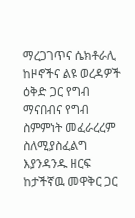ማረጋገጥና ሴክቶራሊ ከዞኖችና ልዩ ወረዳዎች ዕቅድ ጋር የግብ ማናበብና የግብ ስምምነት መፈራረረም ስለሚያስፈልግ እያንዳንዱ ዘርፍ ከታችኛዉ መዋቅር ጋር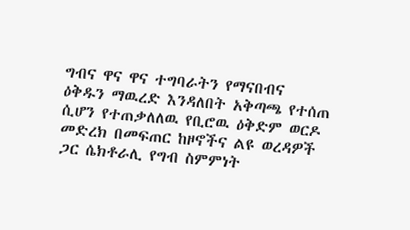ግብና ዋና ዋና ተግባራትን የማናበብና ዕቅዱን ማዉረድ እንዳለበት አቅጣጫ የተሰጠ ሲሆን የተጠቃለለዉ የቢሮዉ ዕቅድም ወርዶ መድረክ በመፍጠር ከዞኖችና ልዩ ወረዳዎች ጋር ሴክቶራሊ የግብ ስምምነት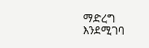ማድረግ እንደሚገባ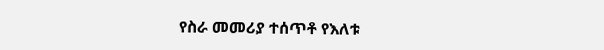የስራ መመሪያ ተሰጥቶ የእለቱ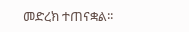መድረክ ተጠናቋል፡፡